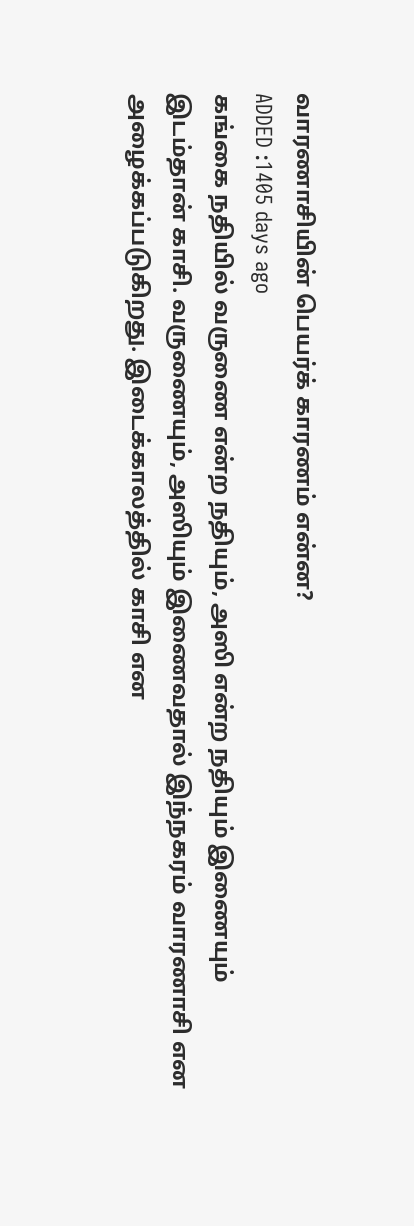வாரணாசியின் பெயர்க் காரணம் என்ன?
ADDED :1405 days ago
கங்கை நதியில் வருணை என்ற நதியும், அஸி என்ற நதியும் இணையும் இடம்தான் காசி. வருணையும், அஸியும் இணைவதால் இந்நகரம் வாரணாசி என அழைக்கப்படுகிறது. இடைக்காலத்தில் காசி என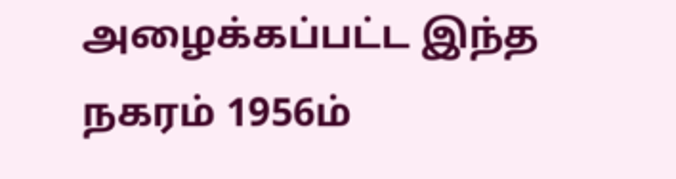அழைக்கப்பட்ட இந்த நகரம் 1956ம்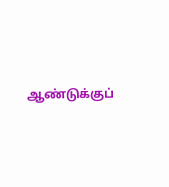ஆண்டுக்குப்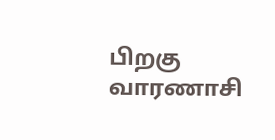பிறகு வாரணாசி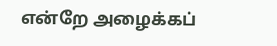என்றே அழைக்கப்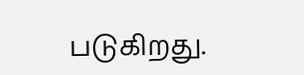படுகிறது.